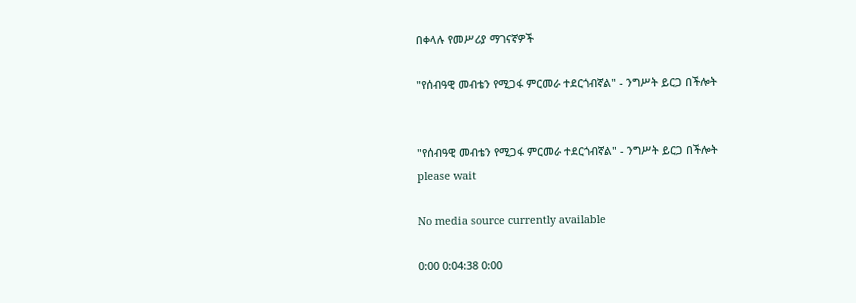በቀላሉ የመሥሪያ ማገናኛዎች

"የሰብዓዊ መብቴን የሚጋፋ ምርመራ ተደርጎብኛል" - ንግሥት ይርጋ በችሎት


"የሰብዓዊ መብቴን የሚጋፋ ምርመራ ተደርጎብኛል" - ንግሥት ይርጋ በችሎት
please wait

No media source currently available

0:00 0:04:38 0:00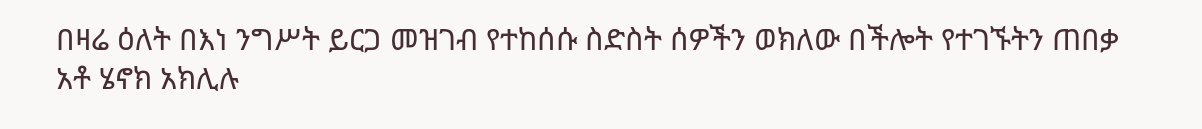በዛሬ ዕለት በእነ ንግሥት ይርጋ መዝገብ የተከሰሱ ስድስት ሰዎችን ወክለው በችሎት የተገኙትን ጠበቃ አቶ ሄኖክ አክሊሉ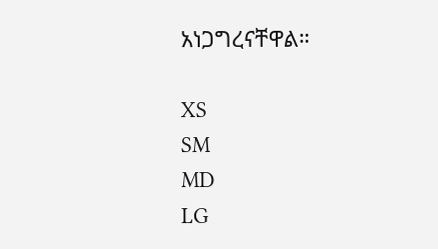አነጋግረናቸዋል።

XS
SM
MD
LG